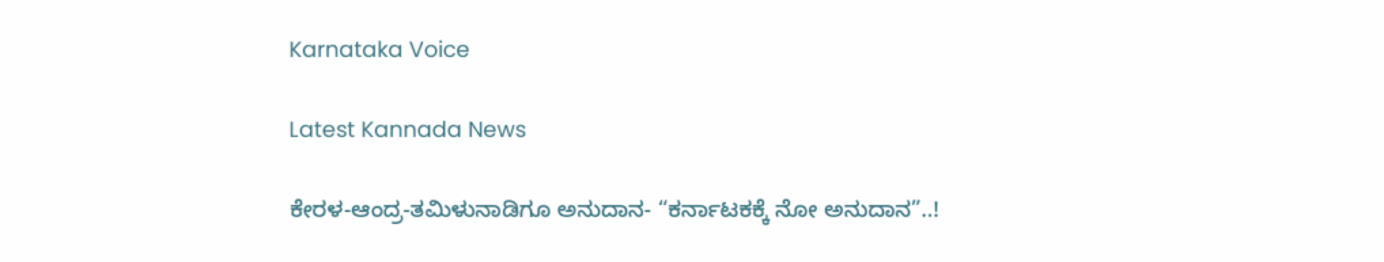Karnataka Voice

Latest Kannada News

ಕೇರಳ-ಆಂದ್ರ-ತಮಿಳುನಾಡಿಗೂ ಅನುದಾನ- “ಕರ್ನಾಟಕಕ್ಕೆ ನೋ ಅನುದಾನ”..!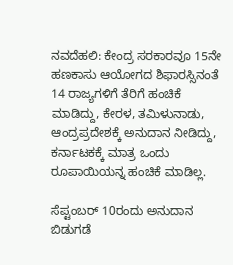ನವದೆಹಲಿ: ಕೇಂದ್ರ ಸರಕಾರವೂ 15ನೇ ಹಣಕಾಸು ಆಯೋಗದ ಶಿಫಾರಸ್ಸಿನಂತೆ 14 ರಾಜ್ಯಗಳಿಗೆ ತೆರಿಗೆ ಹಂಚಿಕೆ ಮಾಡಿದ್ದು, ಕೇರಳ, ತಮಿಳುನಾಡು, ಆಂದ್ರಪ್ರದೇಶಕ್ಕೆ ಅನುದಾನ ನೀಡಿದ್ದು, ಕರ್ನಾಟಕಕ್ಕೆ ಮಾತ್ರ ಒಂದು ರೂಪಾಯಿಯನ್ನ ಹಂಚಿಕೆ ಮಾಡಿಲ್ಲ.

ಸೆಪ್ಟಂಬರ್ 10ರಂದು ಅನುದಾನ ಬಿಡುಗಡೆ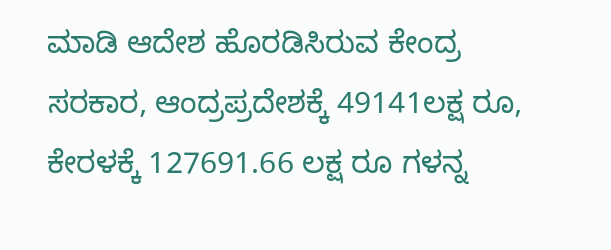ಮಾಡಿ ಆದೇಶ ಹೊರಡಿಸಿರುವ ಕೇಂದ್ರ ಸರಕಾರ, ಆಂದ್ರಪ್ರದೇಶಕ್ಕೆ 49141ಲಕ್ಷ ರೂ, ಕೇರಳಕ್ಕೆ 127691.66 ಲಕ್ಷ ರೂ ಗಳನ್ನ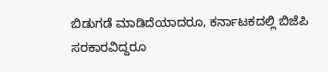ಬಿಡುಗಡೆ ಮಾಡಿದೆಯಾದರೂ, ಕರ್ನಾಟಕದಲ್ಲಿ ಬಿಜೆಪಿ ಸರಕಾರವಿದ್ದರೂ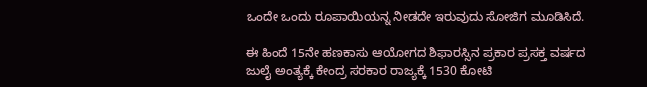ಒಂದೇ ಒಂದು ರೂಪಾಯಿಯನ್ನ ನೀಡದೇ ಇರುವುದು ಸೋಜಿಗ ಮೂಡಿಸಿದೆ.

ಈ ಹಿಂದೆ 15ನೇ ಹಣಕಾಸು ಆಯೋಗದ ಶಿಫಾರಸ್ಸಿನ ಪ್ರಕಾರ ಪ್ರಸಕ್ತ ವರ್ಷದ ಜುಲೈ ಅಂತ್ಯಕ್ಕೆ ಕೇಂದ್ರ ಸರಕಾರ ರಾಜ್ಯಕ್ಕೆ 1530 ಕೋಟಿ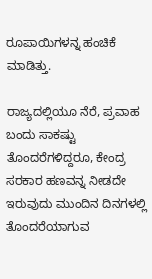ರೂಪಾಯಿಗಳನ್ನ ಹಂಚಿಕೆ ಮಾಡಿತ್ತು.

ರಾಜ್ಯದಲ್ಲಿಯೂ ನೆರೆ, ಪ್ರವಾಹ ಬಂದು ಸಾಕಷ್ಟು ತೊಂದರೆಗಳಿದ್ದರೂ, ಕೇಂದ್ರ ಸರಕಾರ ಹಣವನ್ನ ನೀಡದೇ ಇರುವುದು ಮುಂದಿನ ದಿನಗಳಲ್ಲಿ ತೊಂದರೆಯಾಗುವ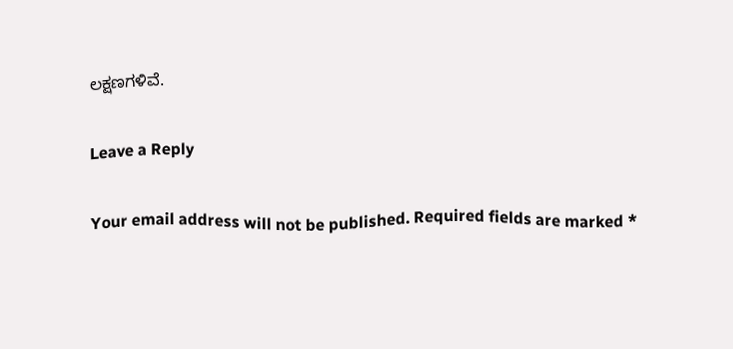ಲಕ್ಷಣಗಳಿವೆ.

Leave a Reply

Your email address will not be published. Required fields are marked *